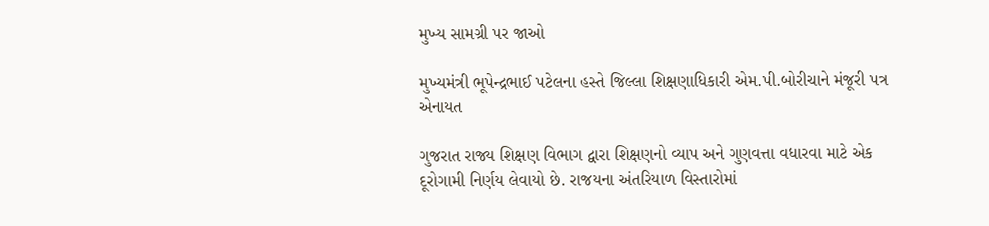મુખ્ય સામગ્રી પર જાઓ

મુખ્યમંત્રી ભૂપેન્દ્રભાઈ પટેલના હસ્તે જિલ્લા શિક્ષણાધિકારી એમ.પી.બોરીચાને મંજૂરી પત્ર એનાયત

ગુજરાત રાજ્ય શિક્ષણ વિભાગ દ્વારા શિક્ષણનો વ્યાપ અને ગુણવત્તા વધારવા માટે એક દૂરોગામી નિર્ણય લેવાયો છે. રાજયના અંતરિયાળ વિસ્તારોમાં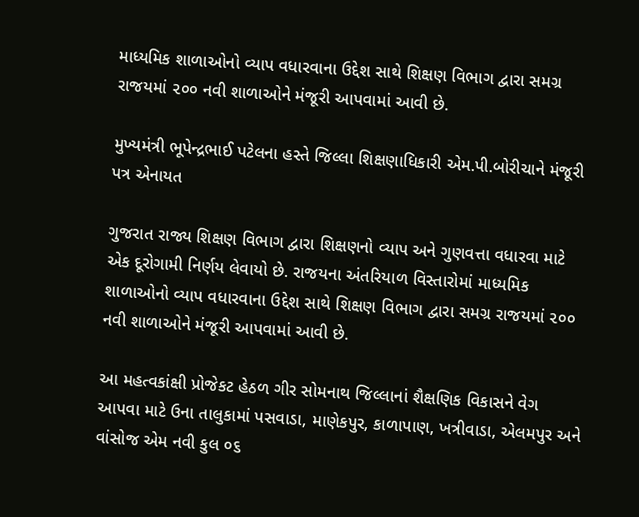માધ્યમિક શાળાઓનો વ્યાપ વધારવાના ઉદ્દેશ સાથે શિક્ષણ વિભાગ દ્વારા સમગ્ર રાજયમાં ૨૦૦ નવી શાળાઓને મંજૂરી આપવામાં આવી છે.

મુખ્યમંત્રી ભૂપેન્દ્રભાઈ પટેલના હસ્તે જિલ્લા શિક્ષણાધિકારી એમ.પી.બોરીચાને મંજૂરી પત્ર એનાયત

ગુજરાત રાજ્ય શિક્ષણ વિભાગ દ્વારા શિક્ષણનો વ્યાપ અને ગુણવત્તા વધારવા માટે એક દૂરોગામી નિર્ણય લેવાયો છે. રાજયના અંતરિયાળ વિસ્તારોમાં માધ્યમિક શાળાઓનો વ્યાપ વધારવાના ઉદ્દેશ સાથે શિક્ષણ વિભાગ દ્વારા સમગ્ર રાજયમાં ૨૦૦ નવી શાળાઓને મંજૂરી આપવામાં આવી છે.

આ મહત્વકાંક્ષી પ્રોજેકટ હેઠળ ગીર સોમનાથ જિલ્લાનાં શૈક્ષણિક વિકાસને વેગ આપવા માટે ઉના તાલુકામાં પસવાડા, માણેકપુર, કાળાપાણ, ખત્રીવાડા, એલમપુર અને વાંસોજ એમ નવી કુલ ૦૬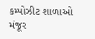કમ્પોઝીટ શાળાઓ મંજૂર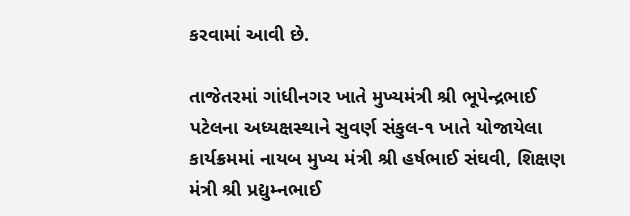કરવામાં આવી છે.

તાજેતરમાં ગાંધીનગર ખાતે મુખ્યમંત્રી શ્રી ભૂપેન્દ્રભાઈ પટેલના અધ્યક્ષસ્થાને સુવર્ણ સંકુલ-૧ ખાતે યોજાયેલા કાર્યક્રમમાં નાયબ મુખ્ય મંત્રી શ્રી હર્ષભાઈ સંઘવી, શિક્ષણ મંત્રી શ્રી પ્રદ્યુમ્નભાઈ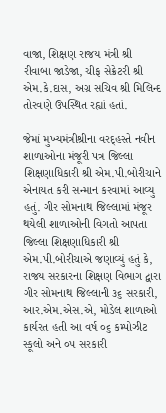વાજા, શિક્ષણ રાજય મંત્રી શ્રી રીવાબા જાડેજા, ચીફ સેક્રેટરી શ્રી એમ.કે.દાસ, અગ્ર સચિવ શ્રી મિલિન્દ તોરવણે ઉપસ્થિત રહ્યાં હતાં.

જેમાં મુખ્યમંત્રીશ્રીના વરદ્હસ્તે નવીન શાળાઓના મંજૂરી પત્ર જિલ્લા શિક્ષણાધિકારી શ્રી એમ.પી.બોરીચાને એનાયત કરી સન્માન કરવામાં આવ્યુ હતું. ગીર સોમનાથ જિલ્લામાં મંજૂર થયેલી શાળાઓની વિગતો આપતા જિલ્લા શિક્ષણાધિકારી શ્રી એમ.પી.બોરીચાએ જણાવ્યું હતું કે, રાજય સરકારના શિક્ષણ વિભાગ દ્વારા ગીર સોમનાથ જિલ્લાની ૩૬ સરકારી, આર.એમ.એસ.એ, મોડેલ શાળાઓ કાર્યરત હતી આ વર્ષ ૦૬ કમ્પોઝીટ સ્કૂલો અને ૦૫ સરકારી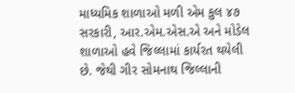માધ્યમિક શાળાઓ મળી એમ કુલ ૪૭ સરકારી, આર.એમ.એસ.એ અને મોડેલ શાળાઓ હવે જિલ્લામાં કાર્યરત થયેલી છે. જેથી ગીર સોમનાથ જિલ્લાની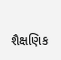શૈક્ષણિક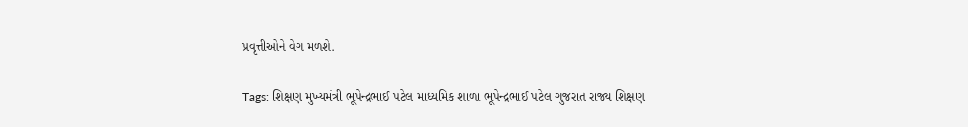પ્રવૃત્તીઓને વેગ મળશે.

Tags: શિક્ષણ મુખ્યમંત્રી ભૂપેન્દ્રભાઈ પટેલ માધ્યમિક શાળા ભૂપેન્દ્રભાઈ પટેલ ગુજરાત રાજ્ય શિક્ષણ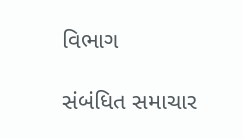વિભાગ

સંબંધિત સમાચાર